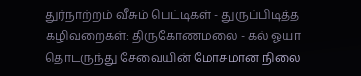துர்நாற்றம் வீசும் பெட்டிகள் - துருப்பிடித்த கழிவறைகள்: திருகோணமலை - கல் ஓயா தொடருந்து சேவையின் மோசமான நிலை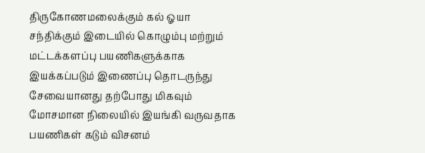திருகோணமலைக்கும் கல் ஓயா சந்திக்கும் இடையில் கொழும்பு மற்றும் மட்டக்களப்பு பயணிகளுக்காக இயக்கப்படும் இணைப்பு தொடருந்து சேவையானது தற்போது மிகவும் மோசமான நிலையில் இயங்கி வருவதாக பயணிகள் கடும் விசனம்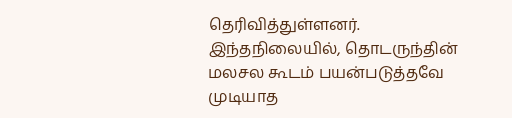தெரிவித்துள்ளனர்.
இந்தநிலையில், தொடருந்தின் மலசல கூடம் பயன்படுத்தவே முடியாத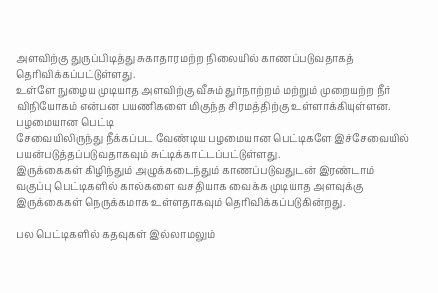அளவிற்கு துருப்பிடித்து சுகாதாரமற்ற நிலையில் காணப்படுவதாகத் தெரிவிக்கப்பட்டுள்ளது.
உள்ளே நுழைய முடியாத அளவிற்கு வீசும் துர்நாற்றம் மற்றும் முறையற்ற நீர் விநியோகம் என்பன பயணிகளை மிகுந்த சிரமத்திற்கு உள்ளாக்கியுள்ளன.
பழமையான பெட்டி
சேவையிலிருந்து நீக்கப்பட வேண்டிய பழமையான பெட்டிகளே இச்சேவையில் பயன்படுத்தப்படுவதாகவும் சுட்டிக்காட்டப்பட்டுள்ளது.
இருக்கைகள் கிழிந்தும் அழுக்கடைந்தும் காணப்படுவதுடன் இரண்டாம் வகுப்பு பெட்டிகளில் கால்களை வசதியாக வைக்க முடியாத அளவுக்கு இருக்கைகள் நெருக்கமாக உள்ளதாகவும் தெரிவிக்கப்படுகின்றது.

பல பெட்டிகளில் கதவுகள் இல்லாமலும்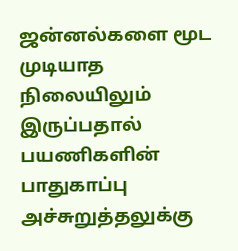ஜன்னல்களை மூட முடியாத நிலையிலும் இருப்பதால் பயணிகளின் பாதுகாப்பு அச்சுறுத்தலுக்கு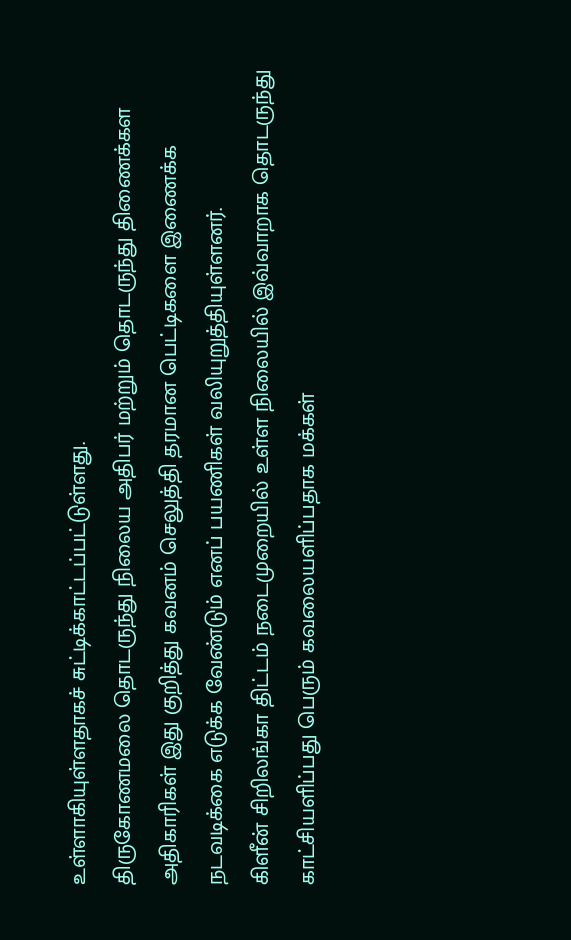உள்ளாகியுள்ளதாகச் சுட்டிக்காட்டப்பட்டுள்ளது.
திருகோணமலை தொடருந்து நிலைய அதிபர் மற்றும் தொடருந்து திணைக்கள அதிகாரிகள் இது குறித்து கவனம் செலுத்தி தரமான பெட்டிகளை இணைக்க நடவடிக்கை எடுக்க வேண்டும் எனப் பயணிகள் வலியுறுத்தியுள்ளனர்.
கிளீன் சிறிலங்கா திட்டம் நடைமுறையில் உள்ள நிலையில் இவ்வாறாக தொடருந்து காட்சியளிப்பது பெரும் கவலையளிப்பதாக மக்கள்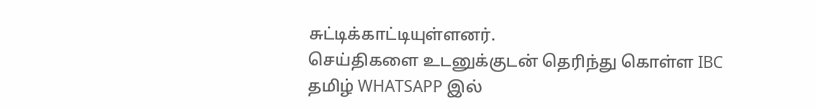சுட்டிக்காட்டியுள்ளனர்.
செய்திகளை உடனுக்குடன் தெரிந்து கொள்ள IBC தமிழ் WHATSAPP இல்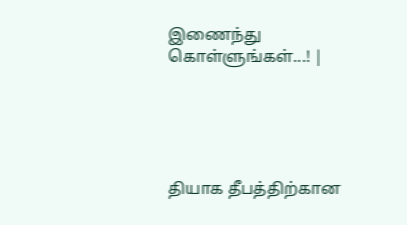இணைந்து கொள்ளுங்கள்...! |





தியாக தீபத்திற்கான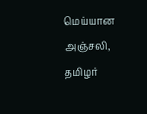மெய்யான அஞ்சலி, தமிழர்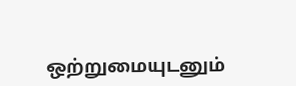ஒற்றுமையுடனும்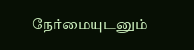நேர்மையுடனும்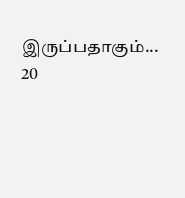இருப்பதாகும்... 20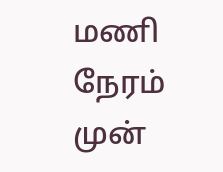மணி நேரம் முன்